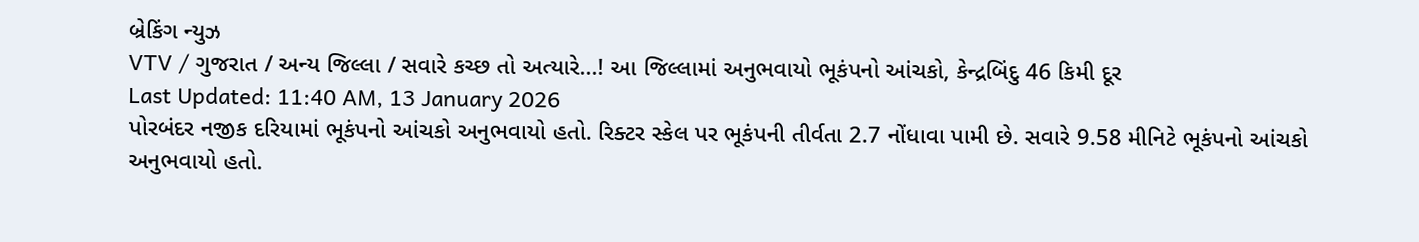બ્રેકિંગ ન્યુઝ
VTV / ગુજરાત / અન્ય જિલ્લા / સવારે કચ્છ તો અત્યારે...! આ જિલ્લામાં અનુભવાયો ભૂકંપનો આંચકો, કેન્દ્રબિંદુ 46 કિમી દૂર
Last Updated: 11:40 AM, 13 January 2026
પોરબંદર નજીક દરિયામાં ભૂકંપનો આંચકો અનુભવાયો હતો. રિક્ટર સ્કેલ પર ભૂકંપની તીર્વતા 2.7 નોંધાવા પામી છે. સવારે 9.58 મીનિટે ભૂકંપનો આંચકો અનુભવાયો હતો.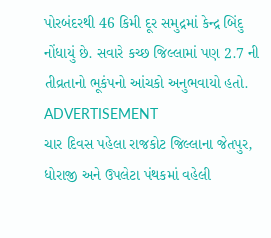પોરબંદરથી 46 કિમી દૂર સમુદ્રમાં કેન્દ્ર બિંદુ નોંધાયું છે. સવારે કચ્છ જિલ્લામાં પણ 2.7 ની તીવ્રતાનો ભૂકંપનો આંચકો અનુભવાયો હતો.
ADVERTISEMENT
ચાર દિવસ પહેલા રાજકોટ જિલ્લાના જેતપુર, ધોરાજી અને ઉપલેટા પંથકમાં વહેલી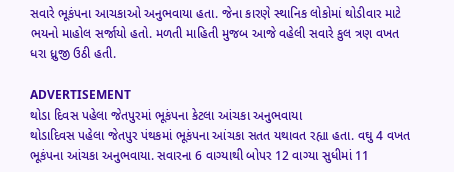સવારે ભૂકંપના આચકાઓ અનુભવાયા હતા. જેના કારણે સ્થાનિક લોકોમાં થોડીવાર માટે ભયનો માહોલ સર્જાયો હતો. મળતી માહિતી મુજબ આજે વહેલી સવારે કુલ ત્રણ વખત ધરા ધ્રુજી ઉઠી હતી.

ADVERTISEMENT
થોડા દિવસ પહેલા જેતપુરમાં ભૂકંપના કેટલા આંચકા અનુભવાયા
થોડાદિવસ પહેલા જેતપુર પંથકમાં ભૂકંપના આંચકા સતત યથાવત રહ્યા હતા. વઘુ 4 વખત ભૂકંપના આંચકા અનુભવાયા. સવારના 6 વાગ્યાથી બોપર 12 વાગ્યા સુધીમાં 11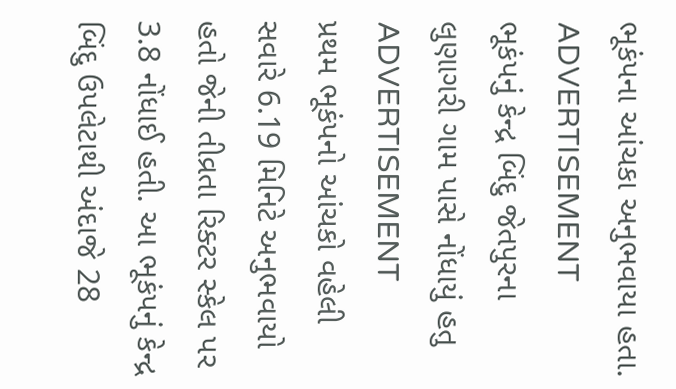ભૂકંપના આંચકા અનુભવાયા હતા.
ADVERTISEMENT
ભૂકંપનું કેન્દ્ર બિંદુ જેતપુરના લુણાગરી ગામ પાસે નોંધાયું હતુ
ADVERTISEMENT
પ્રથમ ભૂકંપનો આંચકો વહેલી સવારે 6.19 મિનિટે અનુભવાયો હતો જેની તીવ્રતા રિક્ટર સ્કેલ પર 3.8 નોંધાઈ હતી. આ ભૂકંપનું કેન્દ્ર બિંદુ ઉપલેટાથી અંદાજે 28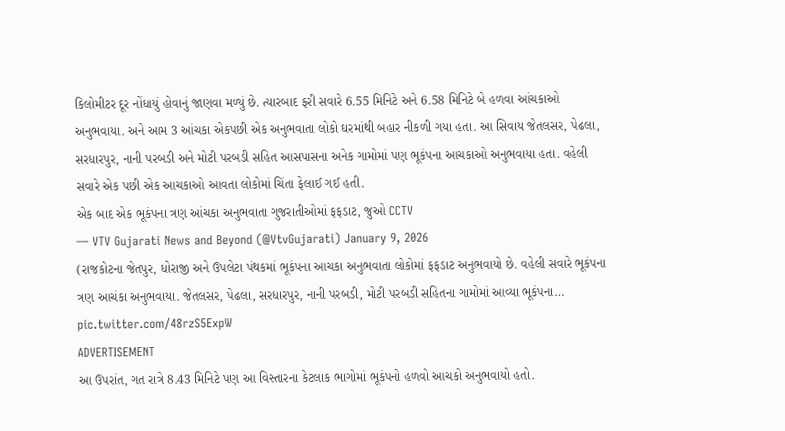કિલોમીટર દૂર નોંધાયું હોવાનું જાણવા મળ્યું છે. ત્યારબાદ ફરી સવારે 6.55 મિનિટે અને 6.58 મિનિટે બે હળવા આંચકાઓ અનુભવાયા. અને આમ 3 આંચકા એકપછી એક અનુભવાતા લોકો ઘરમાંથી બહાર નીકળી ગયા હતા. આ સિવાય જેતલસર, પેઢલા, સરધારપુર, નાની પરબડી અને મોટી પરબડી સહિત આસપાસના અનેક ગામોમાં પણ ભૂકંપના આચકાઓ અનુભવાયા હતા. વહેલી સવારે એક પછી એક આચકાઓ આવતા લોકોમાં ચિંતા ફેલાઈ ગઈ હતી.
એક બાદ એક ભૂકંપના ત્રણ આંચકા અનુભવાતા ગુજરાતીઓમાં ફફડાટ, જુઓ CCTV
— VTV Gujarati News and Beyond (@VtvGujarati) January 9, 2026
(રાજકોટના જેતપુર, ધોરાજી અને ઉપલેટા પંથકમાં ભૂકંપના આચકા અનુભવાતા લોકોમાં ફફડાટ અનુભવાયો છે. વહેલી સવારે ભૂકંપના ત્રણ આચંકા અનુભવાયા. જેતલસર, પેઢલા, સરધારપુર, નાની પરબડી, મોટી પરબડી સહિતના ગામોમાં આવ્યા ભૂકંપના… pic.twitter.com/48rzS5ExpW
ADVERTISEMENT
આ ઉપરાંત, ગત રાત્રે 8.43 મિનિટે પણ આ વિસ્તારના કેટલાક ભાગોમાં ભૂકંપનો હળવો આચકો અનુભવાયો હતો.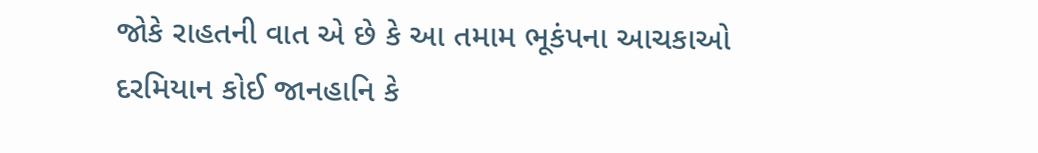જોકે રાહતની વાત એ છે કે આ તમામ ભૂકંપના આચકાઓ દરમિયાન કોઈ જાનહાનિ કે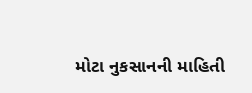મોટા નુકસાનની માહિતી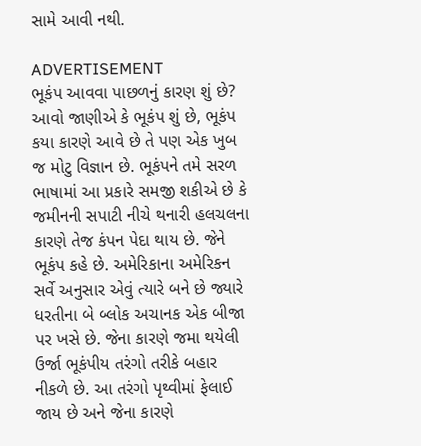સામે આવી નથી.

ADVERTISEMENT
ભૂકંપ આવવા પાછળનું કારણ શું છે?
આવો જાણીએ કે ભૂકંપ શું છે, ભૂકંપ કયા કારણે આવે છે તે પણ એક ખુબ જ મોટુ વિજ્ઞાન છે. ભૂકંપને તમે સરળ ભાષામાં આ પ્રકારે સમજી શકીએ છે કે જમીનની સપાટી નીચે થનારી હલચલના કારણે તેજ કંપન પેદા થાય છે. જેને ભૂકંપ કહે છે. અમેરિકાના અમેરિકન સર્વે અનુસાર એવું ત્યારે બને છે જ્યારે ધરતીના બે બ્લોક અચાનક એક બીજા પર ખસે છે. જેના કારણે જમા થયેલી ઉર્જા ભૂકંપીય તરંગો તરીકે બહાર નીકળે છે. આ તરંગો પૃથ્વીમાં ફેલાઈ જાય છે અને જેના કારણે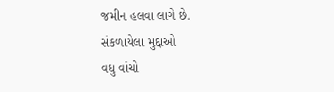જમીન હલવા લાગે છે.
સંકળાયેલા મુદ્દાઓ
વધુ વાંચો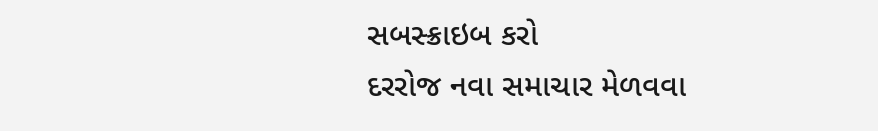સબસ્ક્રાઇબ કરો
દરરોજ નવા સમાચાર મેળવવા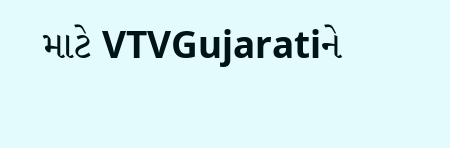માટે VTVGujaratiને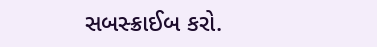સબસ્ક્રાઈબ કરો.